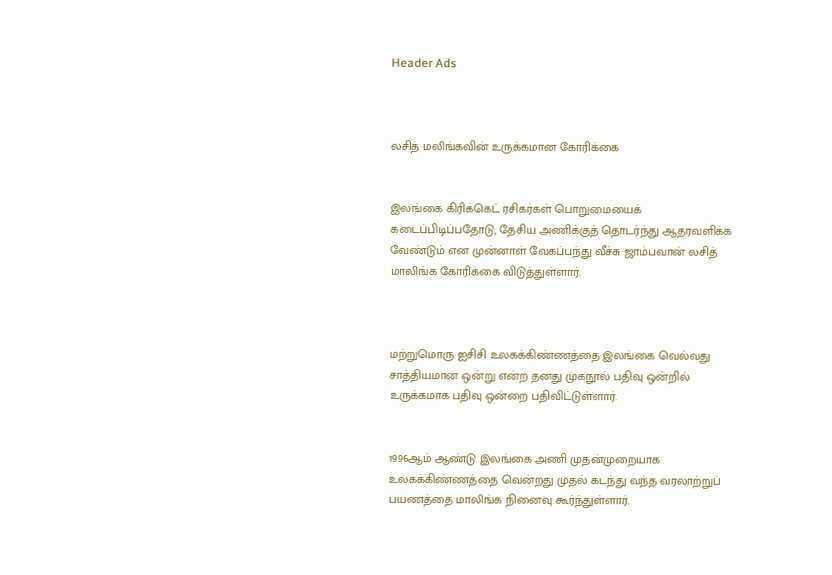Header Ads



லசித் மலிங்கவின் உருக்கமான கோரிக்கை


இலங்கை கிரிக்கெட் ரசிகர்கள் பொறுமையைக் கடைப்பிடிப்பதோடு, தேசிய அணிக்குத் தொடர்ந்து ஆதரவளிக்க வேண்டும் என முன்னாள் வேகப்பந்து வீச்சு ஜாம்பவான் லசித் மாலிங்க கோரிக்கை விடுத்துள்ளார்.



மற்றுமொரு ஐசிசி உலகக்கிண்ணத்தை இலங்கை வெல்வது சாத்தியமான ஒன்று என்ற தனது முகநூல் பதிவு ஒன்றில் உருக்கமாக பதிவு ஒன்றை பதிவிட்டுள்ளார்.


1996ஆம் ஆண்டு இலங்கை அணி முதன்முறையாக உலகக்கிண்ணத்தை வென்றது முதல் கடந்து வந்த வரலாற்றுப் பயணத்தை மாலிங்க நினைவு கூர்ந்துள்ளார்.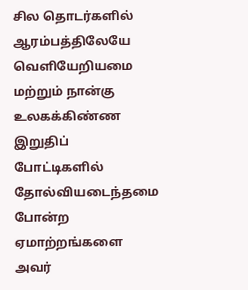சில தொடர்களில் ஆரம்பத்திலேயே வெளியேறியமை மற்றும் நான்கு உலகக்கிண்ண இறுதிப் போட்டிகளில் தோல்வியடைந்தமை போன்ற ஏமாற்றங்களை அவர்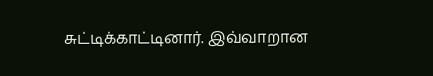சுட்டிக்காட்டினார். இவ்வாறான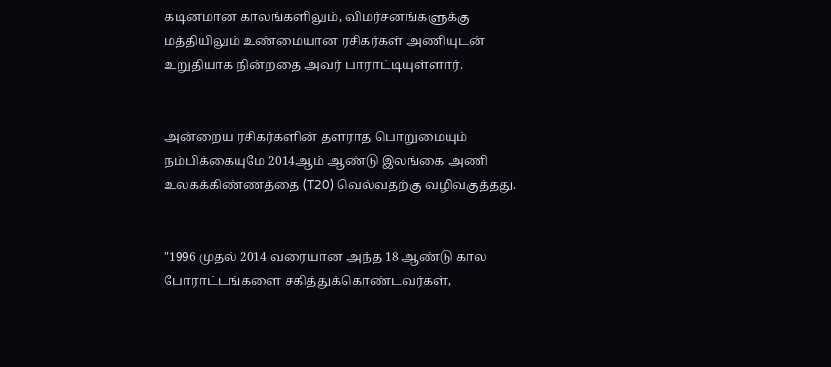கடினமான காலங்களிலும், விமர்சனங்களுக்கு மத்தியிலும் உண்மையான ரசிகர்கள் அணியுடன் உறுதியாக நின்றதை அவர் பாராட்டியுள்ளார்.


அன்றைய ரசிகர்களின் தளராத பொறுமையும் நம்பிக்கையுமே 2014ஆம் ஆண்டு இலங்கை அணி உலகக்கிண்ணத்தை (T20) வெல்வதற்கு வழிவகுத்தது.


"1996 முதல் 2014 வரையான அந்த 18 ஆண்டு கால போராட்டங்களை சகித்துக்கொண்டவர்கள்,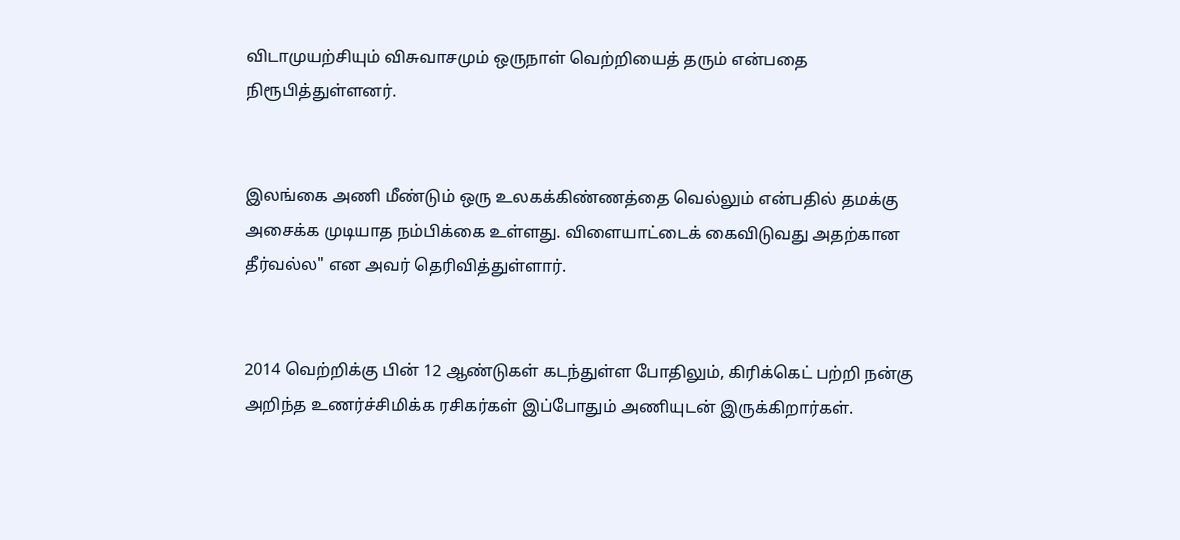விடாமுயற்சியும் விசுவாசமும் ஒருநாள் வெற்றியைத் தரும் என்பதை நிரூபித்துள்ளனர்.


இலங்கை அணி மீண்டும் ஒரு உலகக்கிண்ணத்தை வெல்லும் என்பதில் தமக்கு அசைக்க முடியாத நம்பிக்கை உள்ளது. விளையாட்டைக் கைவிடுவது அதற்கான தீர்வல்ல" என அவர் தெரிவித்துள்ளார்.


2014 வெற்றிக்கு பின் 12 ஆண்டுகள் கடந்துள்ள போதிலும், கிரிக்கெட் பற்றி நன்கு அறிந்த உணர்ச்சிமிக்க ரசிகர்கள் இப்போதும் அணியுடன் இருக்கிறார்கள்.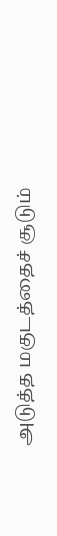அடுத்த மகுடத்தைச் சூடும்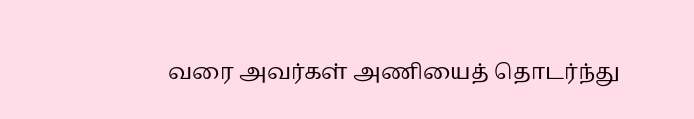வரை அவர்கள் அணியைத் தொடர்ந்து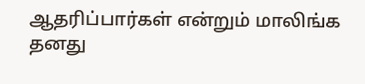ஆதரிப்பார்கள் என்றும் மாலிங்க தனது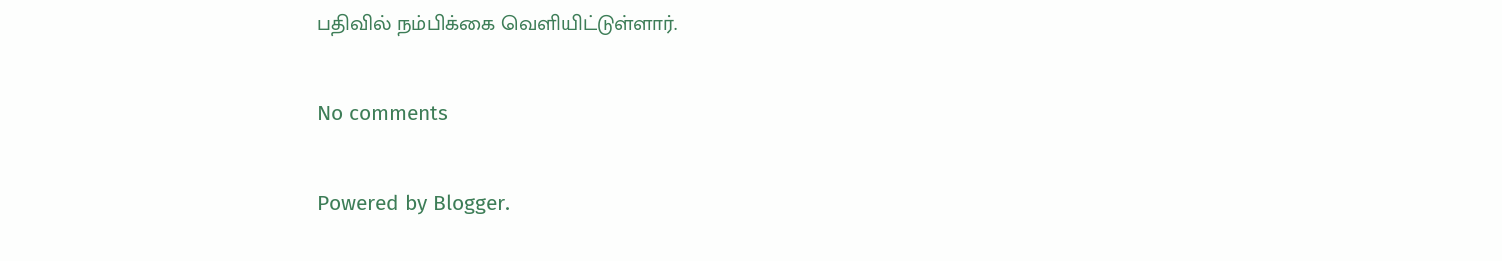பதிவில் நம்பிக்கை வெளியிட்டுள்ளார்.

No comments

Powered by Blogger.